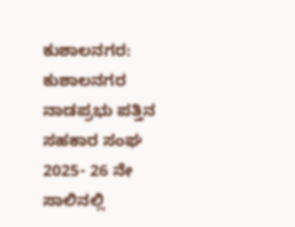ಕುಶಾಲನಗರ: ಕುಶಾಲನಗರ ನಾಡಪ್ರಭು ಪತ್ತಿನ ಸಹಕಾರ ಸಂಘ 2025- 26 ನೇ ಸಾಲಿನಲ್ಲಿ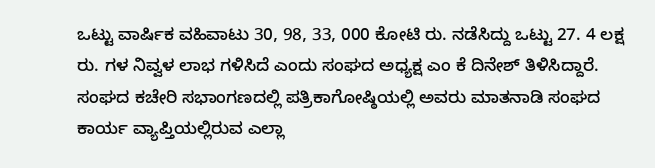ಒಟ್ಟು ವಾರ್ಷಿಕ ವಹಿವಾಟು 30, 98, 33, 000 ಕೋಟಿ ರು. ನಡೆಸಿದ್ದು ಒಟ್ಟು 27. 4 ಲಕ್ಷ ರು. ಗಳ ನಿವ್ವಳ ಲಾಭ ಗಳಿಸಿದೆ ಎಂದು ಸಂಘದ ಅಧ್ಯಕ್ಷ ಎಂ ಕೆ ದಿನೇಶ್ ತಿಳಿಸಿದ್ದಾರೆ.
ಸಂಘದ ಕಚೇರಿ ಸಭಾಂಗಣದಲ್ಲಿ ಪತ್ರಿಕಾಗೋಷ್ಠಿಯಲ್ಲಿ ಅವರು ಮಾತನಾಡಿ ಸಂಘದ ಕಾರ್ಯ ವ್ಯಾಪ್ತಿಯಲ್ಲಿರುವ ಎಲ್ಲಾ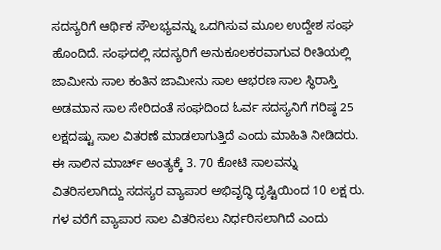ಸದಸ್ಯರಿಗೆ ಆರ್ಥಿಕ ಸೌಲಭ್ಯವನ್ನು ಒದಗಿಸುವ ಮೂಲ ಉದ್ದೇಶ ಸಂಘ ಹೊಂದಿದೆ. ಸಂಘದಲ್ಲಿ ಸದಸ್ಯರಿಗೆ ಅನುಕೂಲಕರವಾಗುವ ರೀತಿಯಲ್ಲಿ ಜಾಮೀನು ಸಾಲ ಕಂತಿನ ಜಾಮೀನು ಸಾಲ ಆಭರಣ ಸಾಲ ಸ್ಥಿರಾಸ್ತಿ ಅಡಮಾನ ಸಾಲ ಸೇರಿದಂತೆ ಸಂಘದಿಂದ ಓರ್ವ ಸದಸ್ಯನಿಗೆ ಗರಿಷ್ಠ 25 ಲಕ್ಷದಷ್ಟು ಸಾಲ ವಿತರಣೆ ಮಾಡಲಾಗುತ್ತಿದೆ ಎಂದು ಮಾಹಿತಿ ನೀಡಿದರು. ಈ ಸಾಲಿನ ಮಾರ್ಚ್ ಅಂತ್ಯಕ್ಕೆ 3. 70 ಕೋಟಿ ಸಾಲವನ್ನು ವಿತರಿಸಲಾಗಿದ್ದು ಸದಸ್ಯರ ವ್ಯಾಪಾರ ಅಭಿವೃದ್ಧಿ ದೃಷ್ಟಿಯಿಂದ 10 ಲಕ್ಷ ರು. ಗಳ ವರೆಗೆ ವ್ಯಾಪಾರ ಸಾಲ ವಿತರಿಸಲು ನಿರ್ಧರಿಸಲಾಗಿದೆ ಎಂದು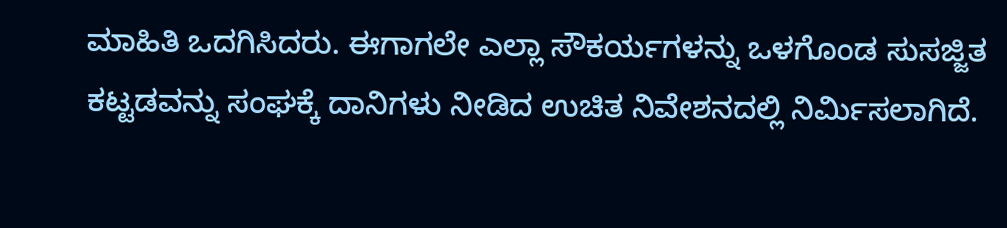ಮಾಹಿತಿ ಒದಗಿಸಿದರು. ಈಗಾಗಲೇ ಎಲ್ಲಾ ಸೌಕರ್ಯಗಳನ್ನು ಒಳಗೊಂಡ ಸುಸಜ್ಜಿತ ಕಟ್ಟಡವನ್ನು ಸಂಘಕ್ಕೆ ದಾನಿಗಳು ನೀಡಿದ ಉಚಿತ ನಿವೇಶನದಲ್ಲಿ ನಿರ್ಮಿಸಲಾಗಿದೆ.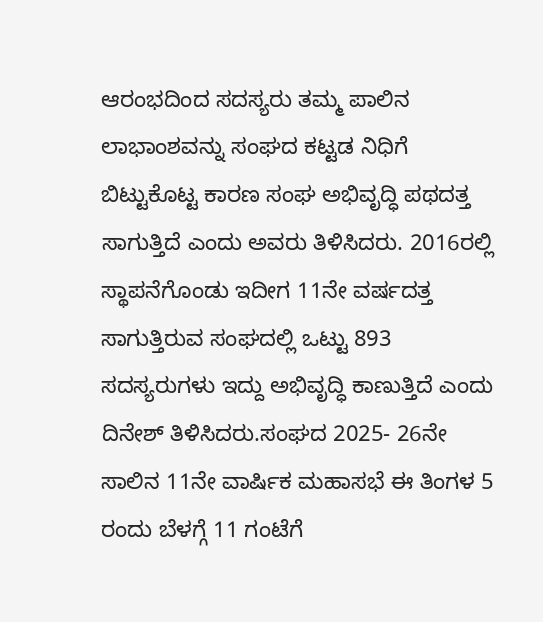ಆರಂಭದಿಂದ ಸದಸ್ಯರು ತಮ್ಮ ಪಾಲಿನ ಲಾಭಾಂಶವನ್ನು ಸಂಘದ ಕಟ್ಟಡ ನಿಧಿಗೆ ಬಿಟ್ಟುಕೊಟ್ಟ ಕಾರಣ ಸಂಘ ಅಭಿವೃದ್ಧಿ ಪಥದತ್ತ ಸಾಗುತ್ತಿದೆ ಎಂದು ಅವರು ತಿಳಿಸಿದರು. 2016ರಲ್ಲಿ ಸ್ಥಾಪನೆಗೊಂಡು ಇದೀಗ 11ನೇ ವರ್ಷದತ್ತ ಸಾಗುತ್ತಿರುವ ಸಂಘದಲ್ಲಿ ಒಟ್ಟು 893 ಸದಸ್ಯರುಗಳು ಇದ್ದು ಅಭಿವೃದ್ಧಿ ಕಾಣುತ್ತಿದೆ ಎಂದು ದಿನೇಶ್ ತಿಳಿಸಿದರು.ಸಂಘದ 2025- 26ನೇ ಸಾಲಿನ 11ನೇ ವಾರ್ಷಿಕ ಮಹಾಸಭೆ ಈ ತಿಂಗಳ 5 ರಂದು ಬೆಳಗ್ಗೆ 11 ಗಂಟೆಗೆ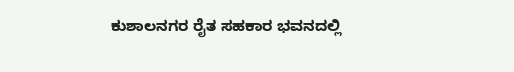ಕುಶಾಲನಗರ ರೈತ ಸಹಕಾರ ಭವನದಲ್ಲಿ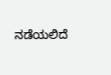ನಡೆಯಲಿದೆ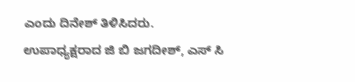ಎಂದು ದಿನೇಶ್ ತಿಳಿಸಿದರು.
ಉಪಾಧ್ಯಕ್ಷರಾದ ಜಿ ಬಿ ಜಗದೀಶ್, ಎಸ್ ಸಿ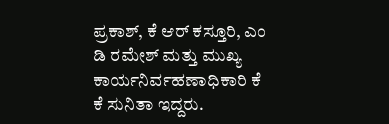ಪ್ರಕಾಶ್, ಕೆ ಆರ್ ಕಸ್ತೂರಿ, ಎಂ ಡಿ ರಮೇಶ್ ಮತ್ತು ಮುಖ್ಯ ಕಾರ್ಯನಿರ್ವಹಣಾಧಿಕಾರಿ ಕೆ ಕೆ ಸುನಿತಾ ಇದ್ದರು.